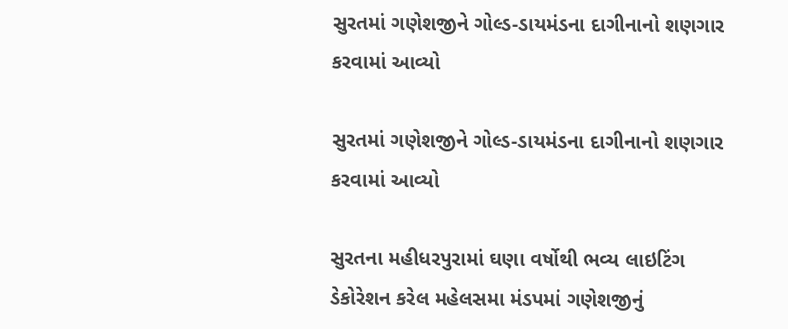સુરતમાં ગણેશજીને ગોલ્ડ-ડાયમંડના દાગીનાનો શણગાર કરવામાં આવ્યો

સુરતમાં ગણેશજીને ગોલ્ડ-ડાયમંડના દાગીનાનો શણગાર કરવામાં આવ્યો

સુરતના મહીધરપુરામાં ઘણા વર્ષોથી ભવ્ય લાઇટિંગ ડેકોરેશન કરેલ મહેલસમા મંડપમાં ગણેશજીનું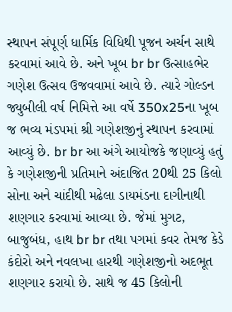સ્થાપન સંપૂર્ણ ધાર્મિક વિધિથી પૂજન અર્ચન સાથે કરવામાં આવે છે. અને ખૂબ br br ઉત્સાહભેર ગણેશ ઉત્સવ ઉજવવામાં આવે છે. ત્યારે ગોલ્ડન જ્યુબીલી વર્ષ નિમિત્તે આ વર્ષે 350x25ના ખૂબ જ ભવ્ય મંડપમાં શ્રી ગણેશજીનું સ્થાપન કરવામાં આવ્યું છે. br br આ અંગે આયોજકે જણાવ્યું હતું કે ગણેશજીની પ્રતિમાને અંદાજિત 20થી 25 કિલો સોના અને ચાંદીથી મઢેલા ડાયમંડના દાગીનાથી શણગાર કરવામાં આવ્યા છે. જેમાં મુગટ, બાજુબંધ, હાથ br br તથા પગમાં કવર તેમજ કેડે કંદોરો અને નવલખા હારથી ગણેશજીનો અદભૂત શણગાર કરાયો છે. સાથે જ 45 કિલોની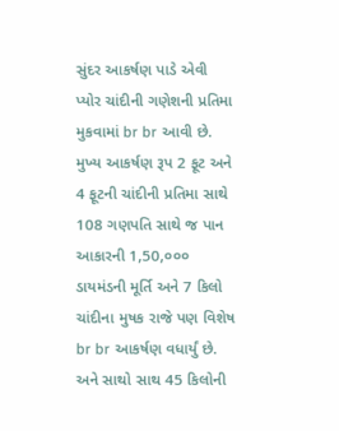સુંદર આકર્ષણ પાડે એવી પ્યોર ચાંદીની ગણેશની પ્રતિમા મુકવામાં br br આવી છે. મુખ્ય આકર્ષણ રૂપ 2 ફૂટ અને 4 ફૂટની ચાંદીની પ્રતિમા સાથે 108 ગણપતિ સાથે જ પાન આકારની 1,50,૦૦૦ ડાયમંડની મૂર્તિ અને 7 કિલો ચાંદીના મુષક રાજે પણ વિશેષ br br આકર્ષણ વધાર્યું છે. અને સાથો સાથ 45 કિલોની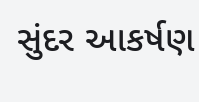સુંદર આકર્ષણ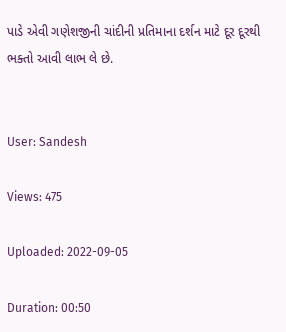પાડે એવી ગણેશજીની ચાંદીની પ્રતિમાના દર્શન માટે દૂર દૂરથી ભક્તો આવી લાભ લે છે.


User: Sandesh

Views: 475

Uploaded: 2022-09-05

Duration: 00:50